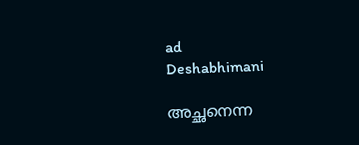ad
Deshabhimani

അച്ഛനെന്ന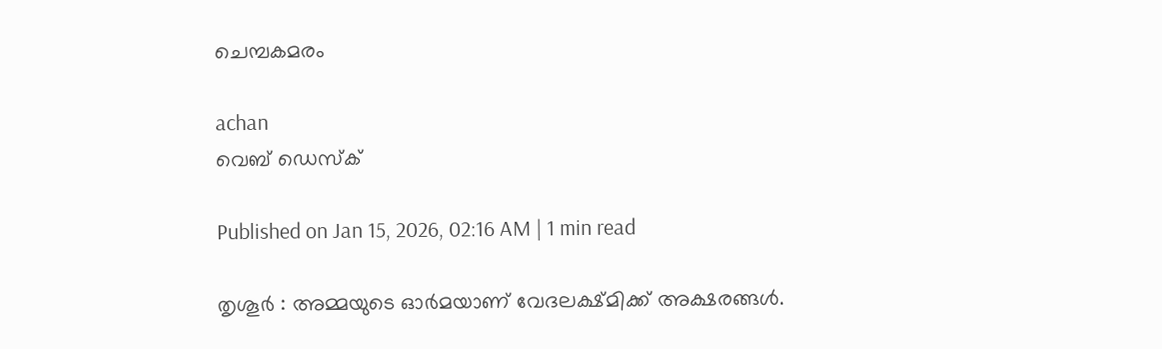ചെമ്പകമരം

achan
വെബ് ഡെസ്ക്

Published on Jan 15, 2026, 02:16 AM | 1 min read

തൃശൂർ : അമ്മയുടെ ഓർമയാണ്‌ വേദലക്ഷ്മിക്ക്‌ അക്ഷരങ്ങൾ.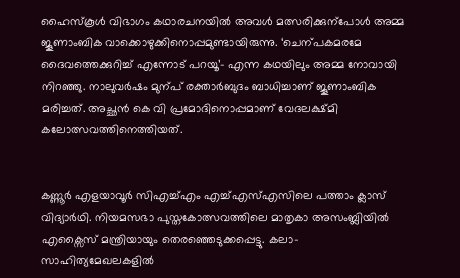ഹൈസ്കൂൾ വിഭാഗം കഥാരചനയിൽ അവൾ മത്സരിക്കുന്പോൾ അമ്മ ജൂണാംബിക വാക്കൊഴുക്കിനൊപ്പമുണ്ടായിരുന്നു. ‘ചെന്പകമരമേ ദൈവത്തെക്കുറിച്ച്‌ എന്നോട്‌ പറയൂ’– എന്ന കഥയിലും അമ്മ നോവായി നിറഞ്ഞു. നാലുവർഷം മുന്പ്‌ രക്താർബുദം ബാധിച്ചാണ്‌ ജൂണാംബിക മരിച്ചത്‌. അച്ഛൻ കെ വി പ്രമോദിനൊപ്പമാണ്‌ വേദലക്ഷ്‌മി കലോത്സവത്തിനെത്തിയത്‌.


കണ്ണൂർ എളയാവൂർ സിഎച്ച്എം എച്ച്എസ്എസിലെ പത്താം ക്ലാസ്‌ വിദ്യാർഥി. നിയമസഭാ പുസ്തകോത്സവത്തിലെ മാതൃകാ അസംബ്ലിയിൽ എക്സൈസ് മന്ത്രിയായും തെരഞ്ഞെടുക്കപ്പെട്ടു. കലാ– സാഹിത്യമേഖലകളിൽ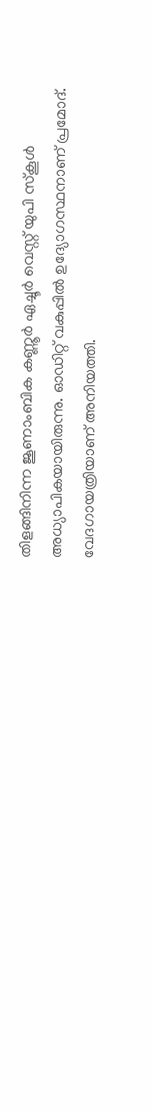തിളങ്ങിനിന്ന ജൂണാംബിക കണ്ണൂർ ഏച്ചൂർ വെസ്റ്റ് യുപി സ്കൂൾ അധ്യാപികയായിരുന്നു. ഓഡിറ്റ് വകുപ്പിൽ ഉദ്യോഗസ്ഥനാണ്‌ പ്രമോദ്‌. വേദഗായത്രിയാണ്‌ അനിയത്തി.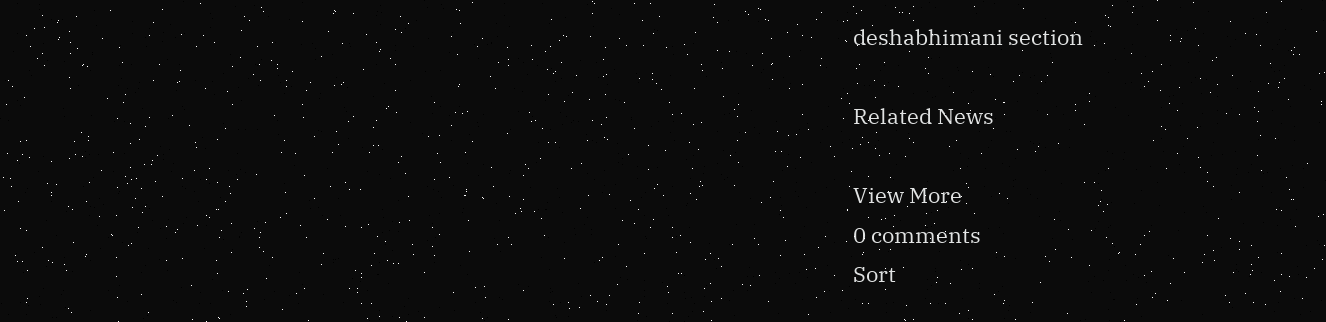deshabhimani section

Related News

View More
0 comments
Sort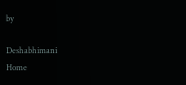by

Deshabhimani
Home